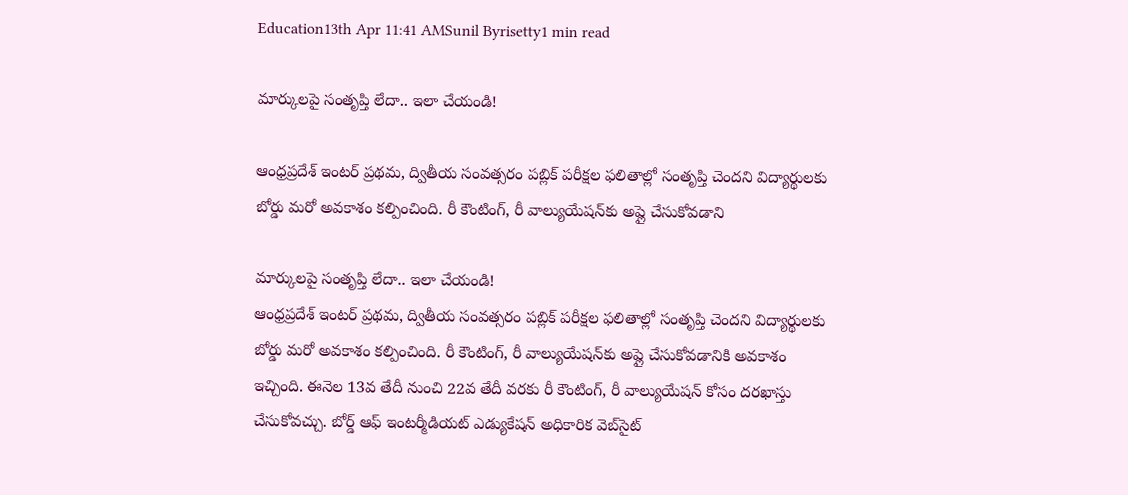Education13th Apr 11:41 AMSunil Byrisetty1 min read

మార్కులపై సంతృప్తి లేదా.. ఇలా చేయండి!

ఆంధ్రప్రదేశ్ ఇంటర్‌ ప్రథమ, ద్వితీయ సంవత్సరం పబ్లిక్‌ పరీక్షల ఫలితాల్లో సంతృప్తి చెందని విద్యార్థులకు బోర్డు మరో అవకాశం కల్పించింది. రీ కౌంటింగ్, రీ వాల్యుయేషన్‌కు అప్లై చేసుకోవడాని

మార్కులపై సంతృప్తి లేదా.. ఇలా చేయండి!
ఆంధ్రప్రదేశ్ ఇంటర్‌ ప్రథమ, ద్వితీయ సంవత్సరం పబ్లిక్‌ పరీక్షల ఫలితాల్లో సంతృప్తి చెందని విద్యార్థులకు బోర్డు మరో అవకాశం కల్పించింది. రీ కౌంటింగ్, రీ వాల్యుయేషన్‌కు అప్లై చేసుకోవడానికి అవకాశం ఇచ్చింది. ఈనెల 13వ తేదీ నుంచి 22వ తేదీ వరకు రీ కౌంటింగ్, రీ వాల్యుయేషన్ కోసం దరఖాస్తు చేసుకోవచ్చు. బోర్డ్ ఆఫ్ ఇంటర్మీడియట్ ఎడ్యుకేషన్ అధికారిక వెబ్‌సైట్‌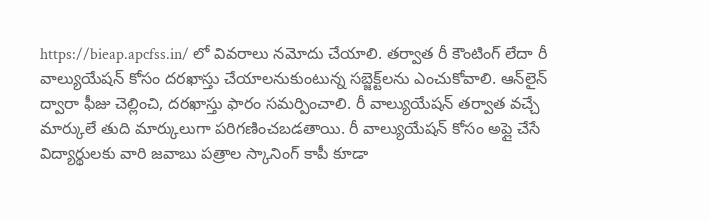https://bieap.apcfss.in/ లో వివరాలు నమోదు చేయాలి. తర్వాత రీ కౌంటింగ్ లేదా రీ వాల్యుయేషన్ కోసం దరఖాస్తు చేయాలనుకుంటున్న సబ్జెక్ట్‌లను ఎంచుకోవాలి. ఆన్‌లైన్ ద్వారా ఫీజు చెల్లించి, దరఖాస్తు ఫారం సమర్పించాలి. రీ వాల్యుయేషన్ తర్వాత వచ్చే మార్కులే తుది మార్కులుగా పరిగణించబడతాయి. రీ వాల్యుయేషన్ కోసం అప్లై చేసే విద్యార్థులకు వారి జవాబు పత్రాల స్కానింగ్ కాపీ కూడా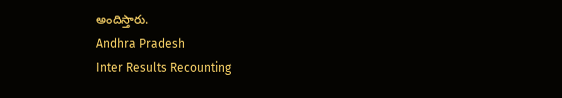అందిస్తారు.
Andhra Pradesh
Inter Results Recounting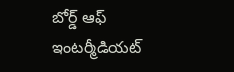బోర్డ్ ఆఫ్ ఇంటర్మీడియట్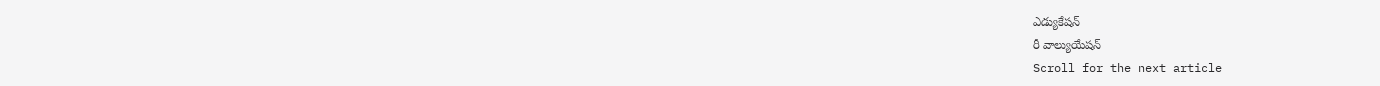ఎడ్యుకేషన్
రీ వాల్యుయేషన్‌
Scroll for the next article